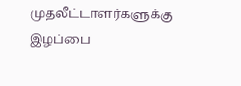முதலீட்டாளர்களுக்கு இழப்பை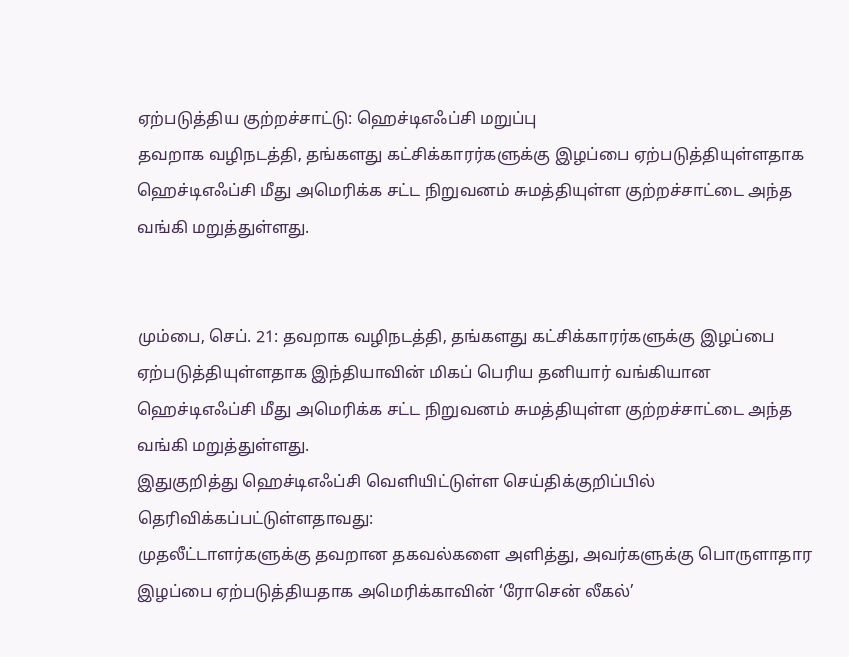ஏற்படுத்திய குற்றச்சாட்டு: ஹெச்டிஎஃப்சி மறுப்பு
தவறாக வழிநடத்தி, தங்களது கட்சிக்காரர்களுக்கு இழப்பை ஏற்படுத்தியுள்ளதாக ஹெச்டிஎஃப்சி மீது அமெரிக்க சட்ட நிறுவனம் சுமத்தியுள்ள குற்றச்சாட்டை அந்த வங்கி மறுத்துள்ளது.


மும்பை, செப். 21: தவறாக வழிநடத்தி, தங்களது கட்சிக்காரர்களுக்கு இழப்பை ஏற்படுத்தியுள்ளதாக இந்தியாவின் மிகப் பெரிய தனியார் வங்கியான ஹெச்டிஎஃப்சி மீது அமெரிக்க சட்ட நிறுவனம் சுமத்தியுள்ள குற்றச்சாட்டை அந்த வங்கி மறுத்துள்ளது.
இதுகுறித்து ஹெச்டிஎஃப்சி வெளியிட்டுள்ள செய்திக்குறிப்பில் தெரிவிக்கப்பட்டுள்ளதாவது:
முதலீட்டாளர்களுக்கு தவறான தகவல்களை அளித்து, அவர்களுக்கு பொருளாதார இழப்பை ஏற்படுத்தியதாக அமெரிக்காவின் ‘ரோசென் லீகல்’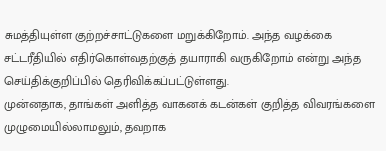சுமத்தியுள்ள குற்றச்சாட்டுகளை மறுக்கிறோம். அந்த வழக்கை சட்டரீதியில் எதிர்கொள்வதற்குத் தயாராகி வருகிறோம் என்று அந்த செய்திக்குறிப்பில் தெரிவிக்கப்பட்டுள்ளது.
முன்னதாக, தாங்கள் அளித்த வாகனக் கடன்கள் குறித்த விவரங்களை முழுமையில்லாமலும், தவறாக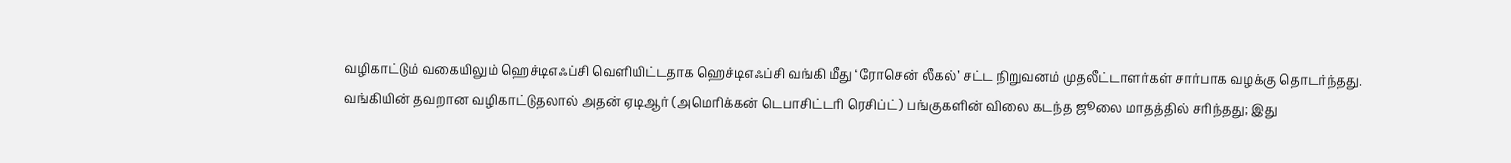வழிகாட்டும் வகையிலும் ஹெச்டிஎஃப்சி வெளியிட்டதாக ஹெச்டிஎஃப்சி வங்கி மீது ‘ரோசென் லீகல்’ சட்ட நிறுவனம் முதலீட்டாளர்கள் சார்பாக வழக்கு தொடர்ந்தது.
வங்கியின் தவறான வழிகாட்டுதலால் அதன் ஏடிஆர் (அமெரிக்கன் டெபாசிட்டரி ரெசிப்ட்) பங்குகளின் விலை கடந்த ஜூலை மாதத்தில் சரிந்தது; இது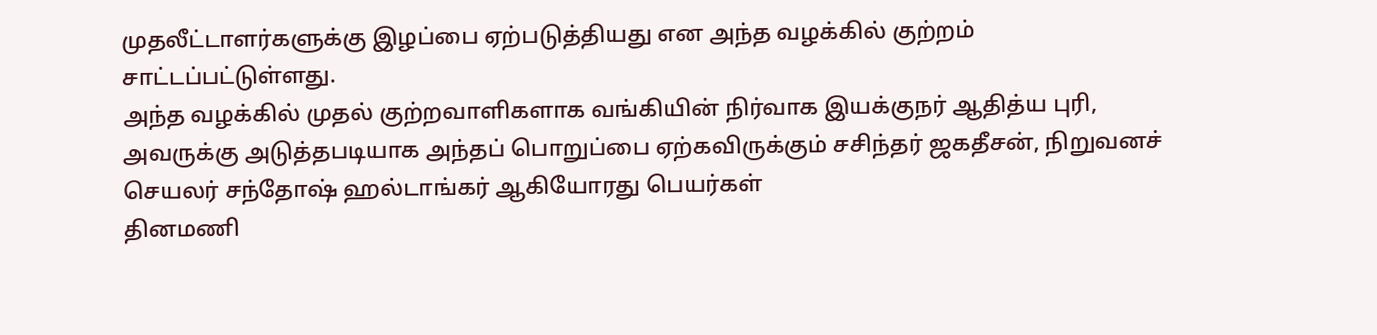முதலீட்டாளர்களுக்கு இழப்பை ஏற்படுத்தியது என அந்த வழக்கில் குற்றம் சாட்டப்பட்டுள்ளது.
அந்த வழக்கில் முதல் குற்றவாளிகளாக வங்கியின் நிர்வாக இயக்குநர் ஆதித்ய புரி, அவருக்கு அடுத்தபடியாக அந்தப் பொறுப்பை ஏற்கவிருக்கும் சசிந்தர் ஜகதீசன், நிறுவனச் செயலர் சந்தோஷ் ஹல்டாங்கர் ஆகியோரது பெயர்கள்
தினமணி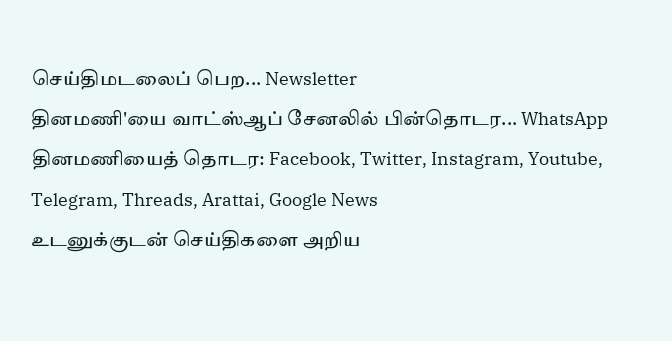செய்திமடலைப் பெற... Newsletter
தினமணி'யை வாட்ஸ்ஆப் சேனலில் பின்தொடர... WhatsApp
தினமணியைத் தொடர: Facebook, Twitter, Instagram, Youtube, Telegram, Threads, Arattai, Google News
உடனுக்குடன் செய்திகளை அறிய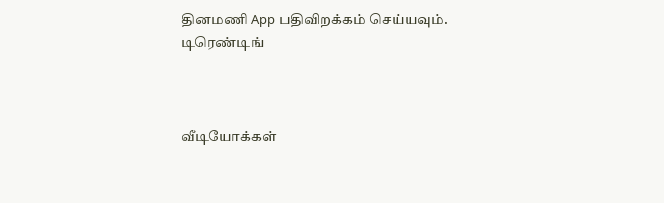தினமணி App பதிவிறக்கம் செய்யவும்.
டிரெண்டிங்



வீடியோக்கள்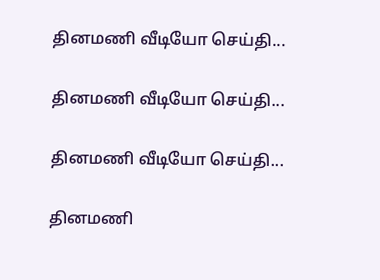தினமணி வீடியோ செய்தி...

தினமணி வீடியோ செய்தி...

தினமணி வீடியோ செய்தி...

தினமணி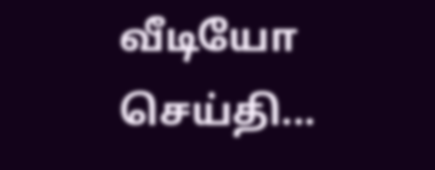வீடியோ செய்தி...